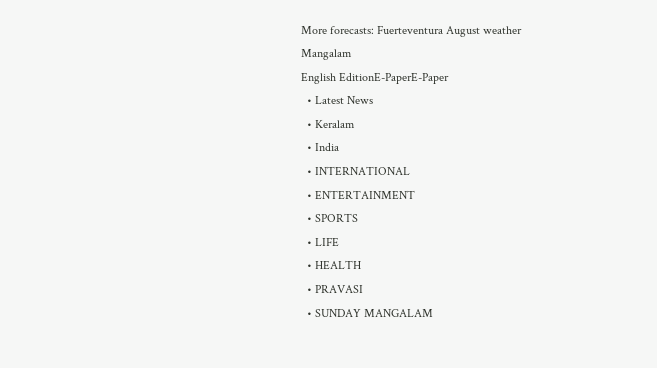More forecasts: Fuerteventura August weather
Mangalam
English EditionE-PaperE-Paper
  • Latest News
  • Keralam
  • India
  • INTERNATIONAL
  • ENTERTAINMENT
  • SPORTS
  • LIFE
  • HEALTH
  • PRAVASI
  • SUNDAY MANGALAM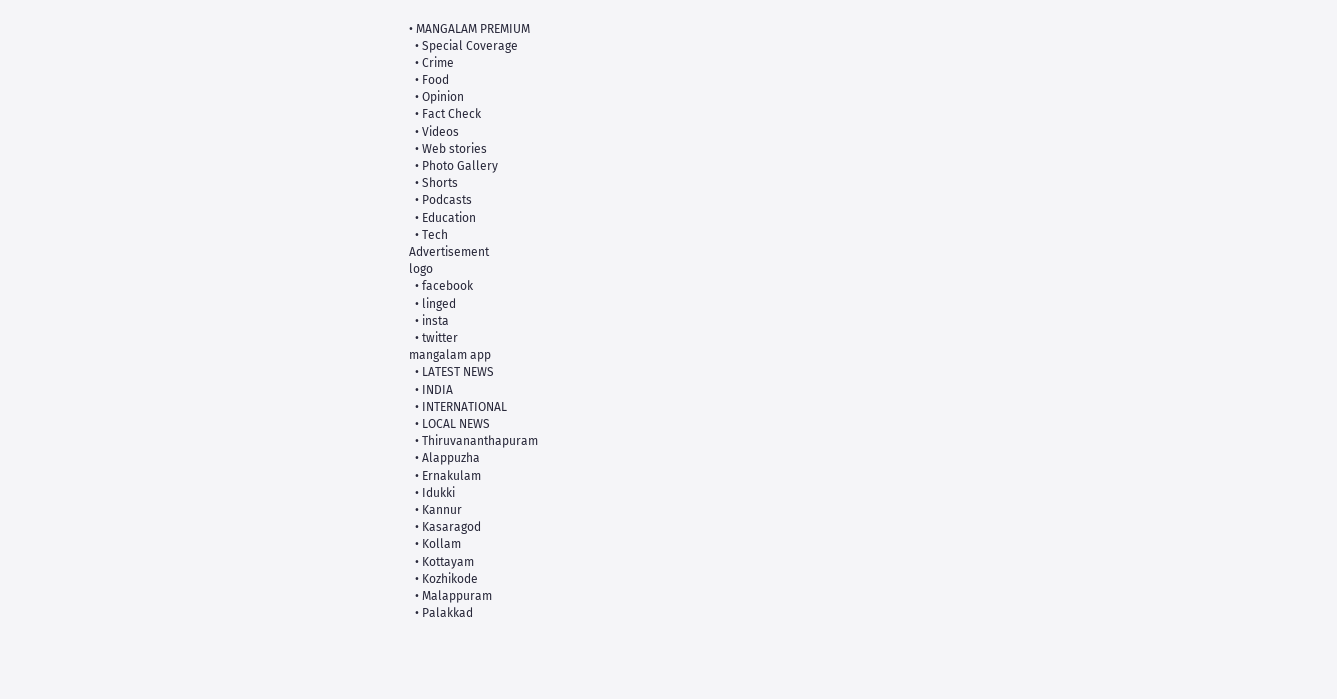• MANGALAM PREMIUM
  • Special Coverage
  • Crime
  • Food
  • Opinion
  • Fact Check
  • Videos
  • Web stories
  • Photo Gallery
  • Shorts
  • Podcasts
  • Education
  • Tech
Advertisement
logo
  • facebook
  • linged
  • insta
  • twitter
mangalam app
  • LATEST NEWS
  • INDIA
  • INTERNATIONAL
  • LOCAL NEWS
  • Thiruvananthapuram
  • Alappuzha
  • Ernakulam
  • Idukki
  • Kannur
  • Kasaragod
  • Kollam
  • Kottayam
  • Kozhikode
  • Malappuram
  • Palakkad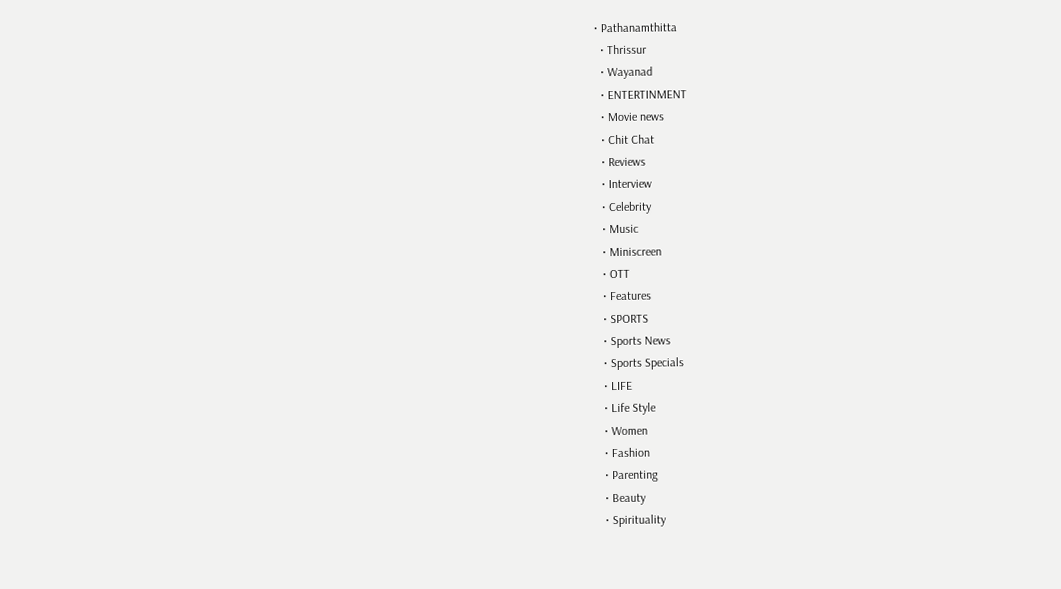• Pathanamthitta
  • Thrissur
  • Wayanad
  • ENTERTINMENT
  • Movie news
  • Chit Chat
  • Reviews
  • Interview
  • Celebrity
  • Music
  • Miniscreen
  • OTT
  • Features
  • SPORTS
  • Sports News
  • Sports Specials
  • LIFE
  • Life Style
  • Women
  • Fashion
  • Parenting
  • Beauty
  • Spirituality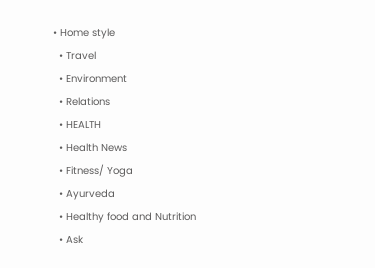• Home style
  • Travel
  • Environment
  • Relations
  • HEALTH
  • Health News
  • Fitness/ Yoga
  • Ayurveda
  • Healthy food and Nutrition
  • Ask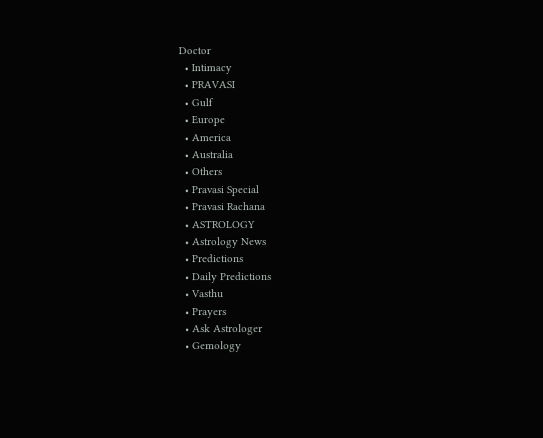Doctor
  • Intimacy
  • PRAVASI
  • Gulf
  • Europe
  • America
  • Australia
  • Others
  • Pravasi Special
  • Pravasi Rachana
  • ASTROLOGY
  • Astrology News
  • Predictions
  • Daily Predictions
  • Vasthu
  • Prayers
  • Ask Astrologer
  • Gemology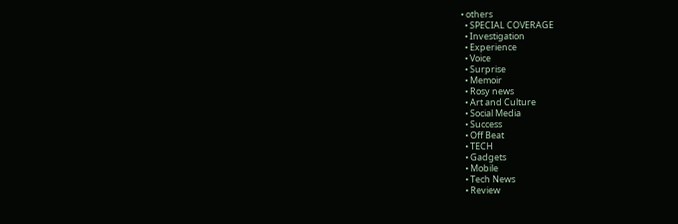• others
  • SPECIAL COVERAGE
  • Investigation
  • Experience
  • Voice
  • Surprise
  • Memoir
  • Rosy news
  • Art and Culture
  • Social Media
  • Success
  • Off Beat
  • TECH
  • Gadgets
  • Mobile
  • Tech News
  • Review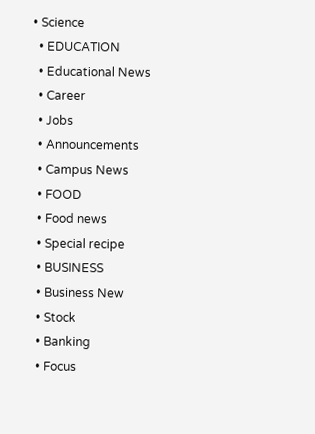• Science
  • EDUCATION
  • Educational News
  • Career
  • Jobs
  • Announcements
  • Campus News
  • FOOD
  • Food news
  • Special recipe
  • BUSINESS
  • Business New
  • Stock
  • Banking
  • Focus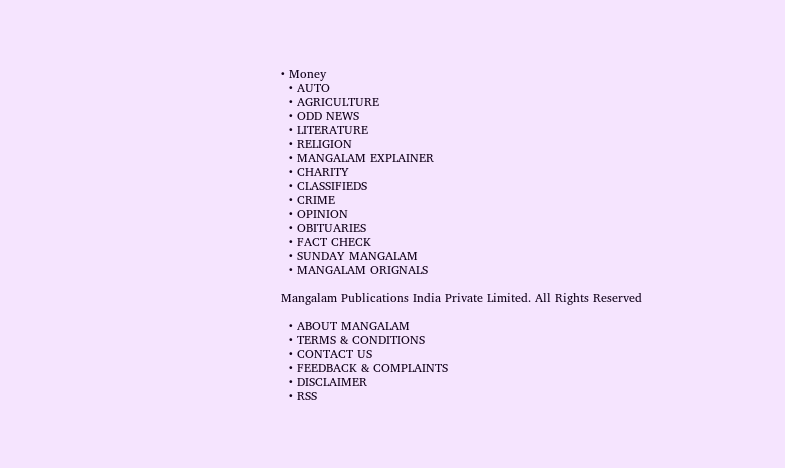• Money
  • AUTO
  • AGRICULTURE
  • ODD NEWS
  • LITERATURE
  • RELIGION
  • MANGALAM EXPLAINER
  • CHARITY
  • CLASSIFIEDS
  • CRIME
  • OPINION
  • OBITUARIES
  • FACT CHECK
  • SUNDAY MANGALAM
  • MANGALAM ORIGNALS

Mangalam Publications India Private Limited. All Rights Reserved

  • ABOUT MANGALAM
  • TERMS & CONDITIONS
  • CONTACT US
  • FEEDBACK & COMPLAINTS
  • DISCLAIMER
  • RSS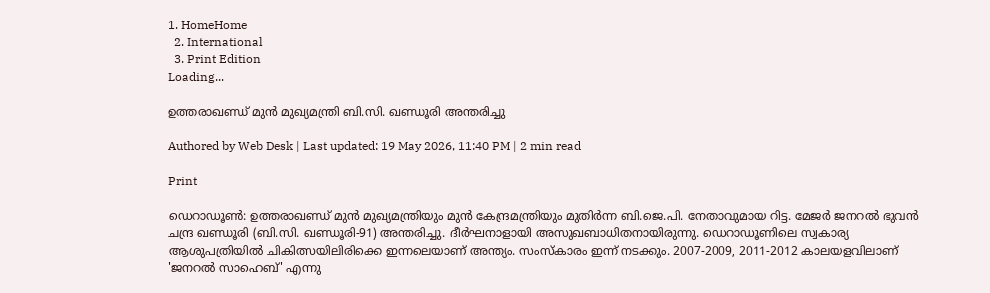1. HomeHome
  2. International
  3. Print Edition
Loading...

ഉത്തരാഖണ്ഡ്‌ മുന്‍ മുഖ്യമന്ത്രി ബി.സി. ഖണ്ഡൂരി അന്തരിച്ചു

Authored by Web Desk | Last updated: 19 May 2026, 11:40 PM | 2 min read

Print

ഡെറാഡൂണ്‍: ഉത്തരാഖണ്ഡ്‌ മുന്‍ മുഖ്യമന്ത്രിയും മുന്‍ കേന്ദ്രമന്ത്രിയും മുതിര്‍ന്ന ബി.ജെ.പി. നേതാവുമായ റിട്ട. മേജര്‍ ജനറല്‍ ഭുവന്‍ ചന്ദ്ര ഖണ്ഡൂരി (ബി.സി. ഖണ്ഡൂരി-91) അന്തരിച്ചു. ദീര്‍ഘനാളായി അസുഖബാധിതനായിരുന്നു. ഡെറാഡൂണിലെ സ്വകാര്യ ആശുപത്രിയില്‍ ചികിത്സയിലിരിക്കെ ഇന്നലെയാണ്‌ അന്ത്യം. സംസ്‌കാരം ഇന്ന്‌ നടക്കും. 2007-2009, 2011-2012 കാലയളവിലാണ്‌ 'ജനറല്‍ സാഹെബ്‌' എന്നു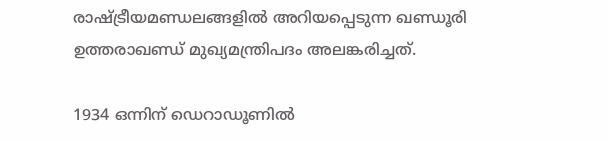രാഷ്‌ട്രീയമണ്ഡലങ്ങളില്‍ അറിയപ്പെടുന്ന ഖണ്ഡൂരി ഉത്തരാഖണ്ഡ്‌ മുഖ്യമന്ത്രിപദം അലങ്കരിച്ചത്‌.

1934 ഒന്നിന്‌ ഡെറാഡൂണില്‍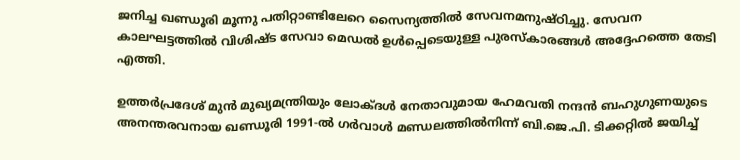ജനിച്ച ഖണ്ഡൂരി മൂന്നു പതിറ്റാണ്ടിലേറെ സൈന്യത്തില്‍ സേവനമനുഷ്‌ഠിച്ചു. സേവന കാലഘട്ടത്തില്‍ വിശിഷ്‌ട സേവാ മെഡല്‍ ഉള്‍പ്പെടെയുള്ള പുരസ്‌കാരങ്ങള്‍ അദ്ദേഹത്തെ തേടി എത്തി.

ഉത്തര്‍പ്രദേശ്‌ മുന്‍ മുഖ്യമന്ത്രിയും ലോക്‌ദള്‍ നേതാവുമായ ഹേമവതി നന്ദന്‍ ബഹുഗുണയുടെ അനന്തരവനായ ഖണ്ഡൂരി 1991-ല്‍ ഗര്‍വാള്‍ മണ്ഡലത്തില്‍നിന്ന്‌ ബി.ജെ.പി. ടിക്കറ്റില്‍ ജയിച്ച്‌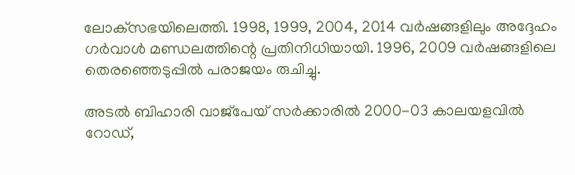ലോക്‌സഭയിലെത്തി. 1998, 1999, 2004, 2014 വര്‍ഷങ്ങളിലും അദ്ദേഹം ഗര്‍വാള്‍ മണ്ഡലത്തിന്റെ പ്രതിനിധിയായി. 1996, 2009 വര്‍ഷങ്ങളിലെ തെരഞ്ഞെടുപ്പില്‍ പരാജയം രുചിച്ചു.

അടല്‍ ബിഹാരി വാജ്‌പേയ്‌ സര്‍ക്കാരില്‍ 2000-03 കാലയളവില്‍ റോഡ്‌,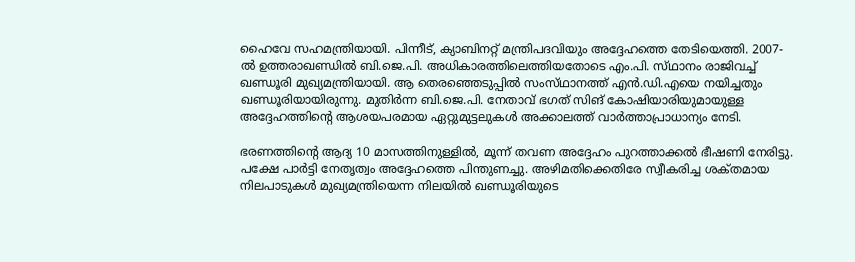ഹൈവേ സഹമന്ത്രിയായി. പിന്നീട്‌, ക്യാബിനറ്റ്‌ മന്ത്രിപദവിയും അദ്ദേഹത്തെ തേടിയെത്തി. 2007-ല്‍ ഉത്തരാഖണ്ഡില്‍ ബി.ജെ.പി. അധികാരത്തിലെത്തിയതോടെ എം.പി. സ്‌ഥാനം രാജിവച്ച്‌ ഖണ്ഡൂരി മുഖ്യമന്ത്രിയായി. ആ തെരഞ്ഞെടുപ്പില്‍ സംസ്‌ഥാനത്ത്‌ എന്‍.ഡി.എയെ നയിച്ചതും ഖണ്ഡൂരിയായിരുന്നു. മുതിര്‍ന്ന ബി.ജെ.പി. നേതാവ്‌ ഭഗത്‌ സിങ്‌ കോഷിയാരിയുമായുള്ള അദ്ദേഹത്തിന്റെ ആശയപരമായ ഏറ്റുമുട്ടലുകള്‍ അക്കാലത്ത്‌ വാര്‍ത്താപ്രാധാന്യം നേടി.

ഭരണത്തിന്റെ ആദ്യ 10 മാസത്തിനുള്ളില്‍, മൂന്ന്‌ തവണ അദ്ദേഹം പുറത്താക്കല്‍ ഭീഷണി നേരിട്ടു. പക്ഷേ പാര്‍ട്ടി നേതൃത്വം അദ്ദേഹത്തെ പിന്തുണച്ചു. അഴിമതിക്കെതിരേ സ്വീകരിച്ച ശക്‌തമായ നിലപാടുകള്‍ മുഖ്യമന്ത്രിയെന്ന നിലയില്‍ ഖണ്ഡൂരിയുടെ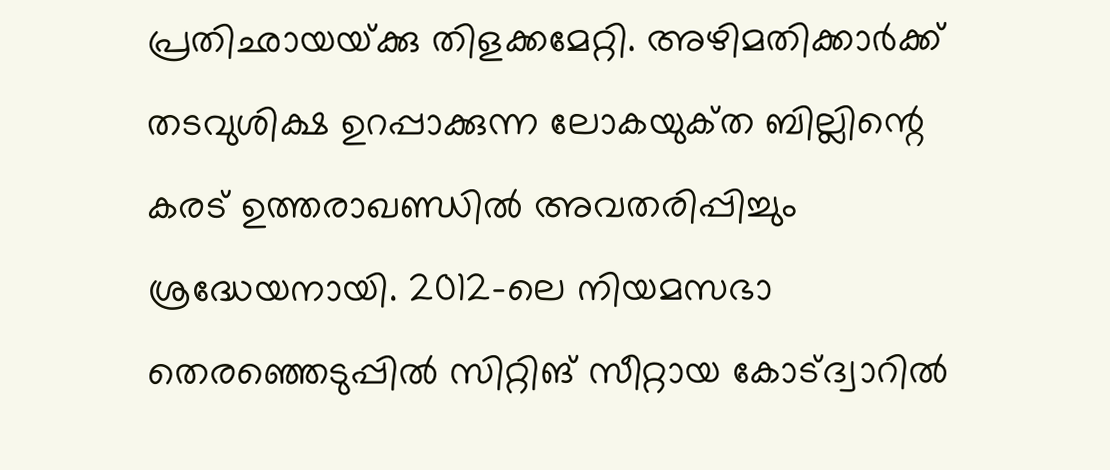പ്രതിഛായയ്‌ക്കു തിളക്കമേറ്റി. അഴിമതിക്കാര്‍ക്ക്‌ തടവുശിക്ഷ ഉറപ്പാക്കുന്ന ലോകയുക്‌ത ബില്ലിന്റെ കരട്‌ ഉത്തരാഖണ്ഡില്‍ അവതരിപ്പിച്ചും ശ്രദ്ധേയനായി. 2012-ലെ നിയമസഭാ തെരഞ്ഞെടുപ്പില്‍ സിറ്റിങ്‌ സീറ്റായ കോട്‌ദ്വാറില്‍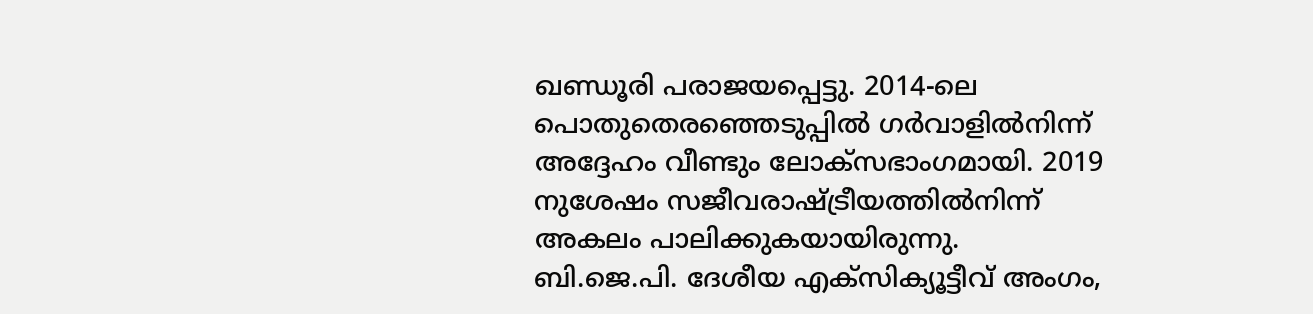ഖണ്ഡൂരി പരാജയപ്പെട്ടു. 2014-ലെ പൊതുതെരഞ്ഞെടുപ്പില്‍ ഗര്‍വാളില്‍നിന്ന്‌ അദ്ദേഹം വീണ്ടും ലോക്‌സഭാംഗമായി. 2019 നുശേഷം സജീവരാഷ്‌ട്രീയത്തില്‍നിന്ന്‌ അകലം പാലിക്കുകയായിരുന്നു. ബി.ജെ.പി. ദേശീയ എക്‌സിക്യൂട്ടീവ്‌ അംഗം,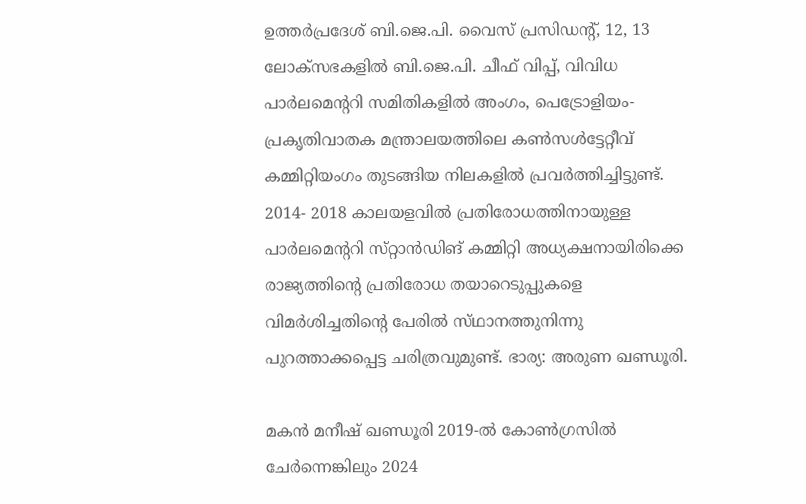ഉത്തര്‍പ്രദേശ്‌ ബി.ജെ.പി. വൈസ്‌ പ്രസിഡന്റ്‌, 12, 13 ലോക്‌സഭകളില്‍ ബി.ജെ.പി. ചീഫ്‌ വിപ്പ്‌, വിവിധ പാര്‍ലമെന്ററി സമിതികളില്‍ അംഗം, പെട്രോളിയം-പ്രകൃതിവാതക മന്ത്രാലയത്തിലെ കണ്‍സള്‍ട്ടേറ്റീവ്‌ കമ്മിറ്റിയംഗം തുടങ്ങിയ നിലകളില്‍ പ്രവര്‍ത്തിച്ചിട്ടുണ്ട്‌. 2014- 2018 കാലയളവില്‍ പ്രതിരോധത്തിനായുള്ള പാര്‍ലമെന്ററി സ്‌റ്റാന്‍ഡിങ്‌ കമ്മിറ്റി അധ്യക്ഷനായിരിക്കെ രാജ്യത്തിന്റെ പ്രതിരോധ തയാറെടുപ്പുകളെ വിമര്‍ശിച്ചതിന്റെ പേരില്‍ സ്‌ഥാനത്തുനിന്നു പുറത്താക്കപ്പെട്ട ചരിത്രവുമുണ്ട്‌. ഭാര്യ: അരുണ ഖണ്ഡൂരി.

മകന്‍ മനീഷ്‌ ഖണ്ഡൂരി 2019-ല്‍ കോണ്‍ഗ്രസില്‍ ചേര്‍ന്നെങ്കിലും 2024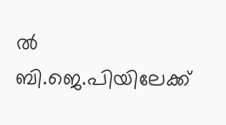ല്‍ ബി.ജെ.പിയിലേക്ക്‌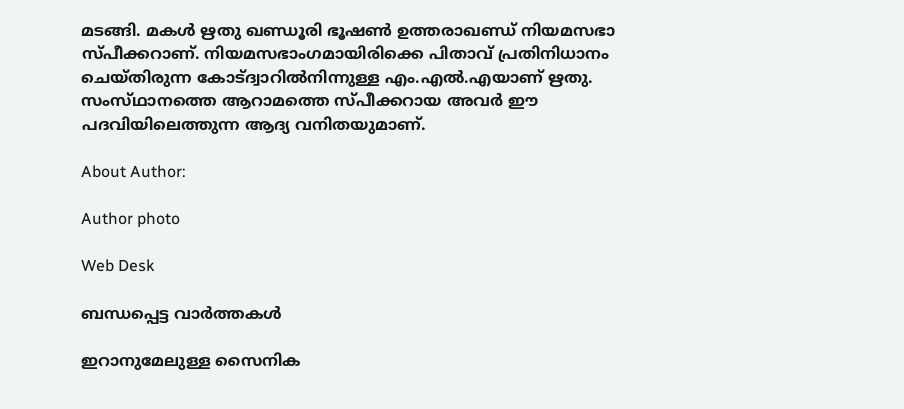മടങ്ങി. മകള്‍ ഋതു ഖണ്ഡൂരി ഭൂഷണ്‍ ഉത്തരാഖണ്ഡ്‌ നിയമസഭാ സ്‌പീക്കറാണ്‌. നിയമസഭാംഗമായിരിക്കെ പിതാവ്‌ പ്രതിനിധാനം ചെയ്‌തിരുന്ന കോട്‌ദ്വാറില്‍നിന്നുള്ള എം.എല്‍.എയാണ്‌ ഋതു. സംസ്‌ഥാനത്തെ ആറാമത്തെ സ്‌പീക്കറായ അവര്‍ ഈ പദവിയിലെത്തുന്ന ആദ്യ വനിതയുമാണ്‌.

About Author:

Author photo

Web Desk

ബന്ധപ്പെട്ട വാർത്തകൾ

ഇറാനുമേലുള്ള സൈനിക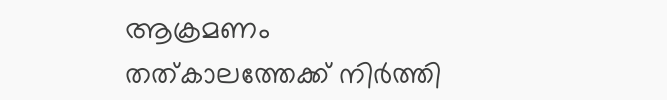ആക്രമണം തത്‌കാലത്തേക്ക്‌ നിര്‍ത്തി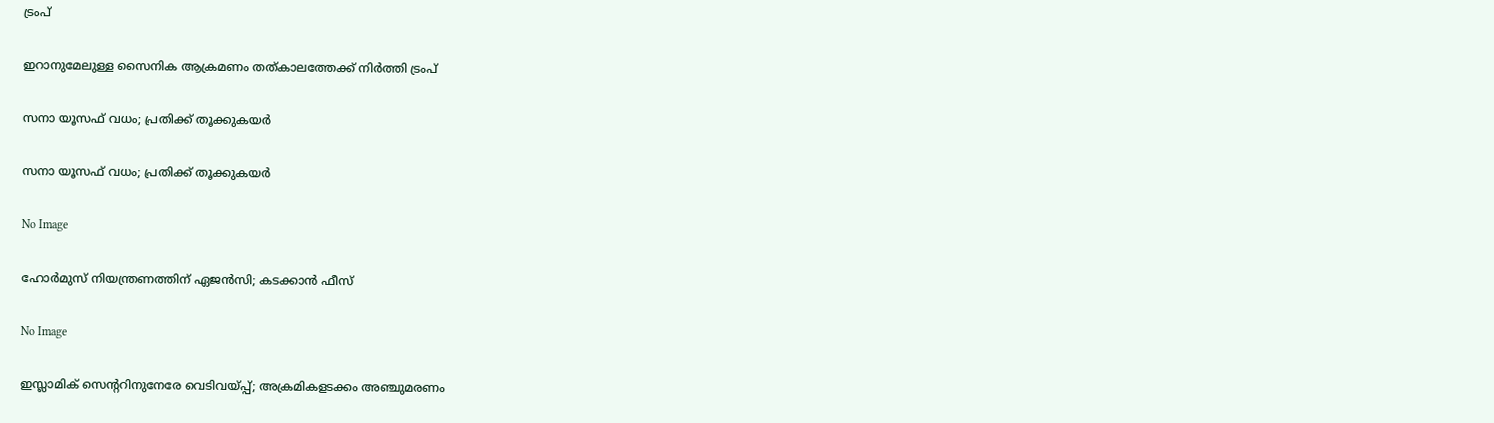ട്രംപ്‌

ഇറാനുമേലുള്ള സൈനിക ആക്രമണം തത്‌കാലത്തേക്ക്‌ നിര്‍ത്തി ട്രംപ്‌

സനാ യൂസഫ്‌ വധം; പ്രതിക്ക്‌ തൂക്കുകയര്‍

സനാ യൂസഫ്‌ വധം; പ്രതിക്ക്‌ തൂക്കുകയര്‍

No Image

ഹോര്‍മുസ്‌ നിയന്ത്രണത്തിന്‌ ഏജന്‍സി; കടക്കാന്‍ ഫീസ്‌

No Image

ഇസ്ലാമിക്‌ സെന്ററിനുനേരേ വെടിവയ്‌പ്പ്‌; അക്രമികളടക്കം അഞ്ചുമരണം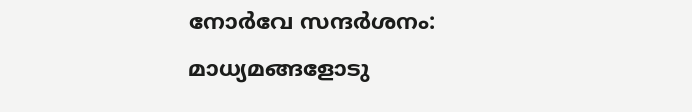നോര്‍വേ സന്ദര്‍ശനം: മാധ്യമങ്ങളോടു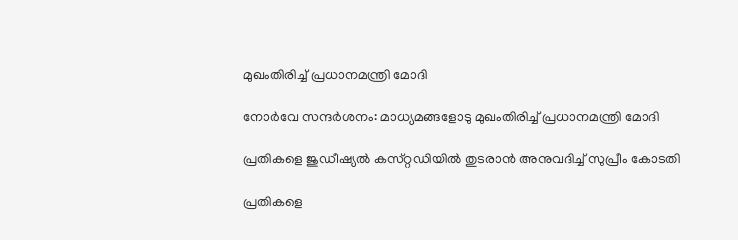മുഖംതിരിച്ച്‌ പ്രധാനമന്ത്രി മോദി

നോര്‍വേ സന്ദര്‍ശനം: മാധ്യമങ്ങളോടു മുഖംതിരിച്ച്‌ പ്രധാനമന്ത്രി മോദി

പ്രതികളെ ജുഡീഷ്യല്‍ കസ്‌റ്റഡിയില്‍ തുടരാന്‍ അനുവദിച്ച്‌ സുപ്രീം കോടതി

പ്രതികളെ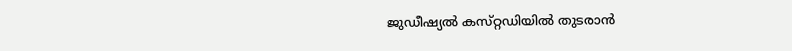ജുഡീഷ്യല്‍ കസ്‌റ്റഡിയില്‍ തുടരാന്‍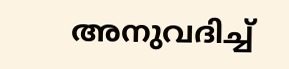അനുവദിച്ച്‌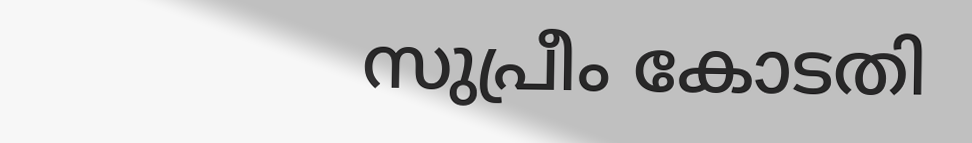സുപ്രീം കോടതി